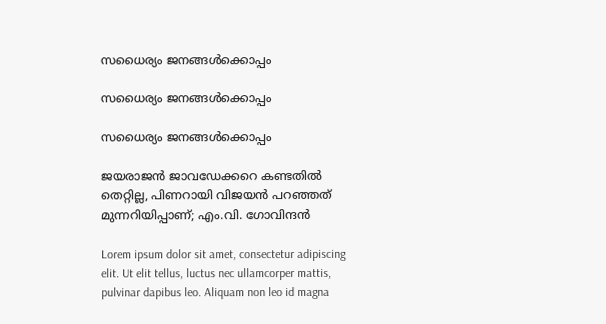സധൈര്യം ജനങ്ങൾക്കൊപ്പം

സധൈര്യം ജനങ്ങൾക്കൊപ്പം

സധൈര്യം ജനങ്ങൾക്കൊപ്പം

ജയരാജന്‍ ജാവഡേക്കറെ കണ്ടതില്‍ തെറ്റില്ല, പിണറായി വിജയന്‍ പറഞ്ഞത് മുന്നറിയിപ്പാണ്; എം.വി. ഗോവിന്ദന്‍

Lorem ipsum dolor sit amet, consectetur adipiscing elit. Ut elit tellus, luctus nec ullamcorper mattis, pulvinar dapibus leo. Aliquam non leo id magna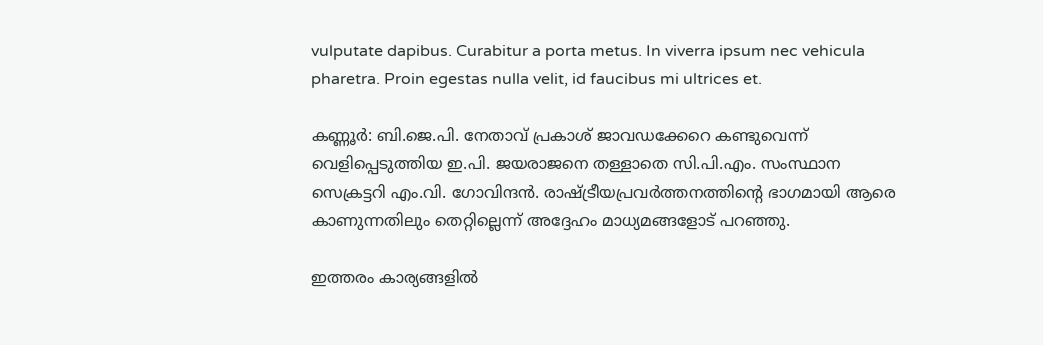vulputate dapibus. Curabitur a porta metus. In viverra ipsum nec vehicula pharetra. Proin egestas nulla velit, id faucibus mi ultrices et.

കണ്ണൂര്‍: ബി.ജെ.പി. നേതാവ് പ്രകാശ് ജാവഡക്കേറെ കണ്ടുവെന്ന് വെളിപ്പെടുത്തിയ ഇ.പി. ജയരാജനെ തള്ളാതെ സി.പി.എം. സംസ്ഥാന സെക്രട്ടറി എം.വി. ഗോവിന്ദന്‍. രാഷ്ട്രീയപ്രവര്‍ത്തനത്തിന്റെ ഭാഗമായി ആരെ കാണുന്നതിലും തെറ്റില്ലെന്ന് അദ്ദേഹം മാധ്യമങ്ങളോട് പറഞ്ഞു.

ഇത്തരം കാര്യങ്ങളില്‍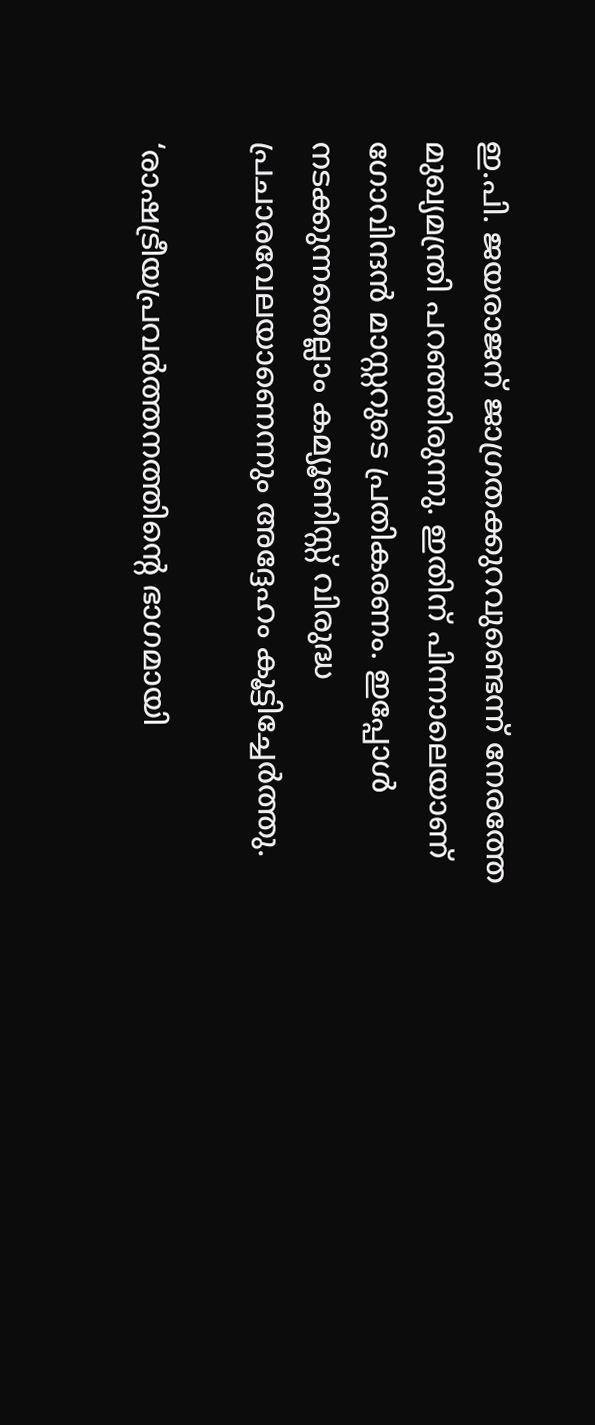ഇ.പി. ജയരാജന് ജാഗ്രതക്കുറവുണ്ടെന്ന് നേരത്തേ മുഖ്യമന്ത്രി പറഞ്ഞിരുന്നു. ഇതിന് പിന്നാലെയാണ് ഗോവിന്ദന്‍ മാസ്റ്ററുടെ പ്രതികരണം. ഇപ്പോള്‍ നടക്കുന്നതെല്ലാം കമ്യൂണിസ്റ്റ് വിരുദ്ധ പ്രചാരവേലയാണെന്നും അദ്ദേഹം കൂട്ടിച്ചേര്‍ത്തു.

‘രാഷട്രീയപ്രവര്‍ത്തനത്തിന്റെ ഭാഗമായി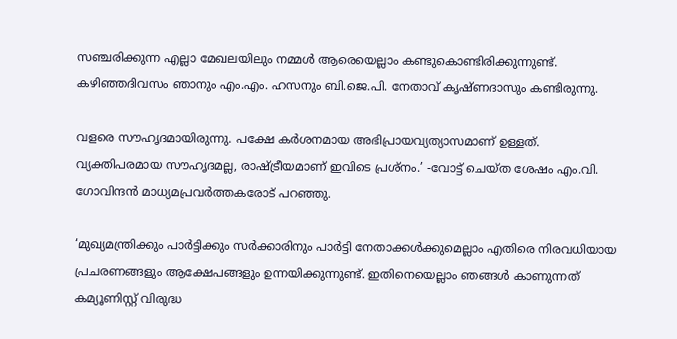സഞ്ചരിക്കുന്ന എല്ലാ മേഖലയിലും നമ്മള്‍ ആരെയെല്ലാം കണ്ടുകൊണ്ടിരിക്കുന്നുണ്ട്. കഴിഞ്ഞദിവസം ഞാനും എം.എം. ഹസനും ബി.ജെ.പി. നേതാവ് കൃഷ്ണദാസും കണ്ടിരുന്നു.

വളരെ സൗഹൃദമായിരുന്നു. പക്ഷേ കര്‍ശനമായ അഭിപ്രായവ്യത്യാസമാണ് ഉള്ളത്. വ്യക്തിപരമായ സൗഹൃദമല്ല, രാഷ്ട്രീയമാണ് ഇവിടെ പ്രശ്‌നം.’ -വോട്ട് ചെയ്ത ശേഷം എം.വി. ഗോവിന്ദന്‍ മാധ്യമപ്രവര്‍ത്തകരോട് പറഞ്ഞു.

‘മുഖ്യമന്ത്രിക്കും പാര്‍ട്ടിക്കും സര്‍ക്കാരിനും പാര്‍ട്ടി നേതാക്കള്‍ക്കുമെല്ലാം എതിരെ നിരവധിയായ പ്രചരണങ്ങളും ആക്ഷേപങ്ങളും ഉന്നയിക്കുന്നുണ്ട്. ഇതിനെയെല്ലാം ഞങ്ങള്‍ കാണുന്നത് കമ്യൂണിസ്റ്റ് വിരുദ്ധ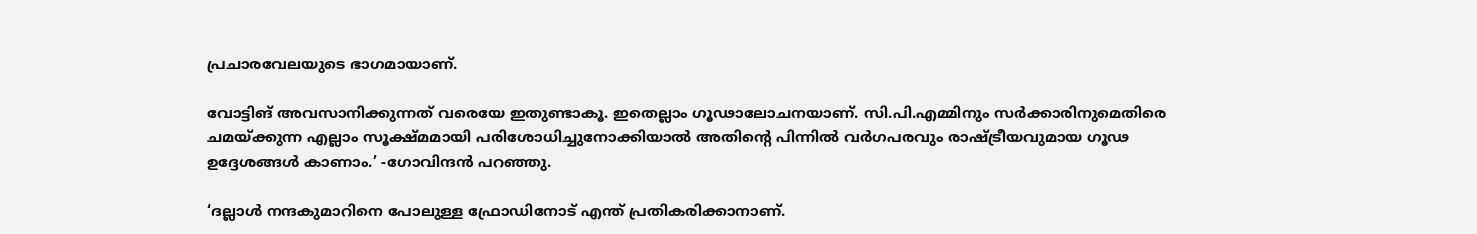പ്രചാരവേലയുടെ ഭാഗമായാണ്.

വോട്ടിങ് അവസാനിക്കുന്നത് വരെയേ ഇതുണ്ടാകൂ. ഇതെല്ലാം ഗൂഢാലോചനയാണ്. സി.പി.എമ്മിനും സര്‍ക്കാരിനുമെതിരെ ചമയ്ക്കുന്ന എല്ലാം സൂക്ഷ്മമായി പരിശോധിച്ചുനോക്കിയാല്‍ അതിന്റെ പിന്നില്‍ വര്‍ഗപരവും രാഷ്ട്രീയവുമായ ഗൂഢ ഉദ്ദേശങ്ങള്‍ കാണാം.’ -ഗോവിന്ദന്‍ പറഞ്ഞു.

‘ദല്ലാള്‍ നന്ദകുമാറിനെ പോലുള്ള ഫ്രോഡിനോട് എന്ത് പ്രതികരിക്കാനാണ്.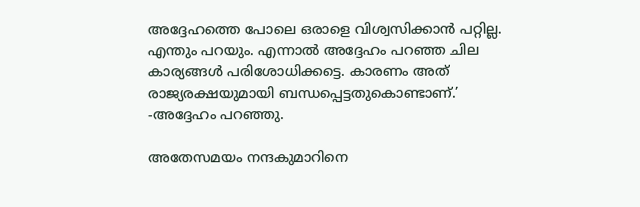അദ്ദേഹത്തെ പോലെ ഒരാളെ വിശ്വസിക്കാന്‍ പറ്റില്ല. എന്തും പറയും. എന്നാല്‍ അദ്ദേഹം പറഞ്ഞ ചില കാര്യങ്ങള്‍ പരിശോധിക്കട്ടെ. കാരണം അത് രാജ്യരക്ഷയുമായി ബന്ധപ്പെട്ടതുകൊണ്ടാണ്.’ -അദ്ദേഹം പറഞ്ഞു.

അതേസമയം നന്ദകുമാറിനെ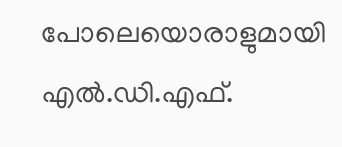പോലെയൊരാളുമായി എല്‍.ഡി.എഫ്.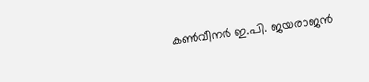കണ്‍വീനര്‍ ഇ.പി. ജയരാജന്‍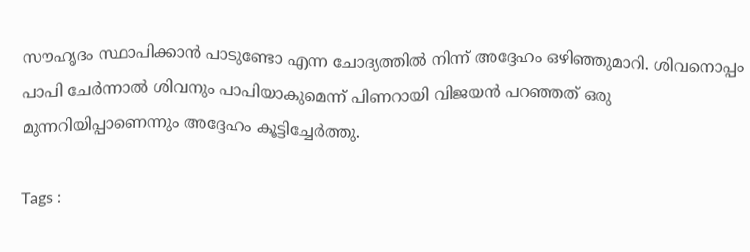സൗഹൃദം സ്ഥാപിക്കാന്‍ പാടുണ്ടോ എന്ന ചോദ്യത്തില്‍ നിന്ന് അദ്ദേഹം ഒഴിഞ്ഞുമാറി. ശിവനൊപ്പം പാപി ചേര്‍ന്നാല്‍ ശിവനും പാപിയാകുമെന്ന് പിണറായി വിജയന്‍ പറഞ്ഞത് ഒരു മുന്നറിയിപ്പാണെന്നും അദ്ദേഹം കൂട്ടിച്ചേര്‍ത്തു.

Tags :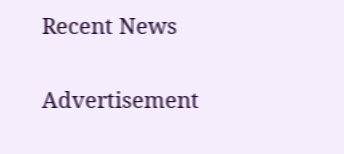Recent News

Advertisement